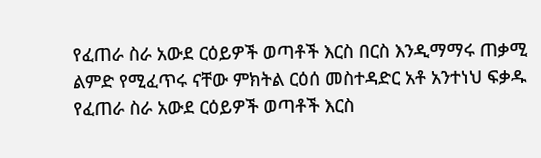የፈጠራ ስራ አውደ ርዕይዎች ወጣቶች እርስ በርስ እንዲማማሩ ጠቃሚ ልምድ የሚፈጥሩ ናቸው ምክትል ርዕሰ መስተዳድር አቶ አንተነህ ፍቃዱ የፈጠራ ስራ አውደ ርዕይዎች ወጣቶች እርስ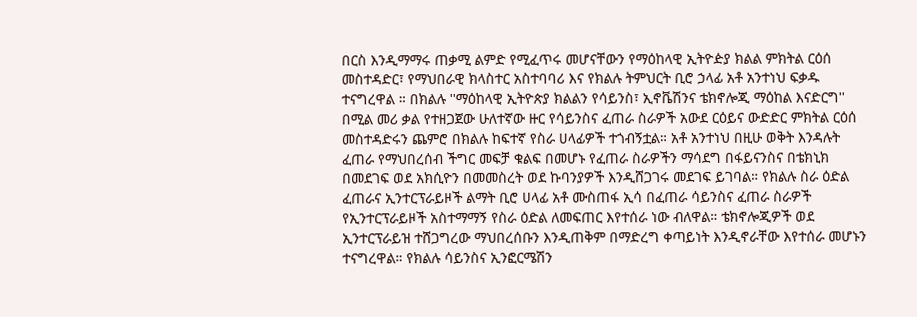በርስ እንዲማማሩ ጠቃሚ ልምድ የሚፈጥሩ መሆናቸውን የማዕከላዊ ኢትዮዽያ ክልል ምክትል ርዕሰ መስተዳድር፣ የማህበራዊ ክላስተር አስተባባሪ እና የክልሉ ትምህርት ቢሮ ኃላፊ አቶ አንተነህ ፍቃዱ ተናግረዋል ። በክልሉ ''ማዕከላዊ ኢትዮጵያ ክልልን የሳይንስ፣ ኢኖቬሽንና ቴክኖሎጂ ማዕከል እናድርግ'' በሚል መሪ ቃል የተዘጋጀው ሁለተኛው ዙር የሳይንስና ፈጠራ ስራዎች አውደ ርዕይና ውድድር ምክትል ርዕሰ መስተዳድሩን ጨምሮ በክልሉ ከፍተኛ የስራ ሀላፊዎች ተጎብኝቷል። አቶ አንተነህ በዚሁ ወቅት እንዳሉት ፈጠራ የማህበረሰብ ችግር መፍቻ ቁልፍ በመሆኑ የፈጠራ ስራዎችን ማሳደግ በፋይናንስና በቴክኒክ በመደገፍ ወደ አክሲዮን በመመስረት ወደ ኩባንያዎች እንዲሸጋገሩ መደገፍ ይገባል። የክልሉ ስራ ዕድል ፈጠራና ኢንተርፕራይዞች ልማት ቢሮ ሀላፊ አቶ ሙስጠፋ ኢሳ በፈጠራ ሳይንስና ፈጠራ ስራዎች የኢንተርፕራይዞች አስተማማኝ የስራ ዕድል ለመፍጠር እየተሰራ ነው ብለዋል። ቴክኖሎጂዎች ወደ ኢንተርፕራይዝ ተሸጋግረው ማህበረሰቡን እንዲጠቅም በማድረግ ቀጣይነት እንዲኖራቸው እየተሰራ መሆኑን ተናግረዋል። የክልሉ ሳይንስና ኢንፎርሜሽን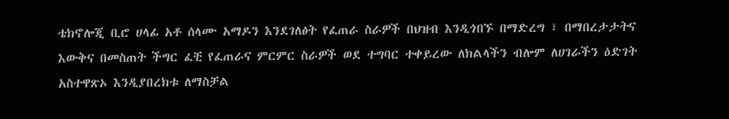ቴክኖሎጂ ቢሮ ሀላፊ አቶ ሰላሙ አማዶን እንደገለፅት የፈጠራ ስራዎች በህዝብ እንዲጎበኙ በማድረግ ፣ በማበረታታትና እውቅና በመስጠት ችግር ፈቺ የፈጠራና ምርምር ስራዎች ወደ ተግባር ተቀይረው ለክልላችን ብሎም ለሀገራችን ዕድገት አስተዋጽኦ እንዲያበረክቱ ለማስቻል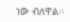ነው ብለዋል።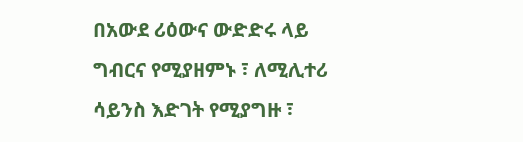በአውደ ሪዕውና ውድድሩ ላይ ግብርና የሚያዘምኑ ፣ ለሚሊተሪ ሳይንስ እድገት የሚያግዙ ፣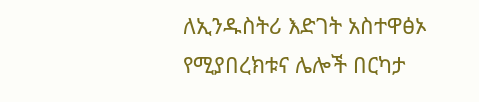ለኢንዱስትሪ እድገት አስተዋፅኦ የሚያበረክቱና ሌሎች በርካታ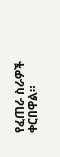የፈጠራ ስራዎች ቀርበዋል።